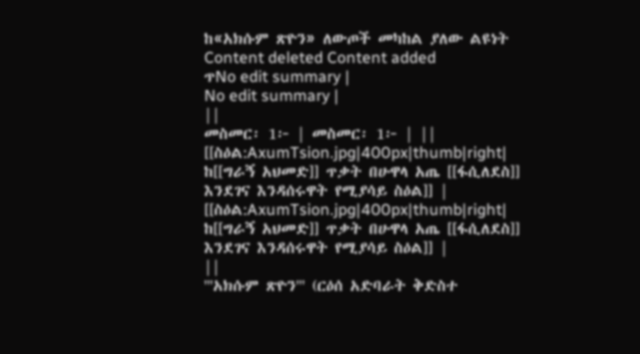ከ«አክሱም ጽዮን» ለውጦች መካከል ያለው ልዩነት
Content deleted Content added
ጥNo edit summary |
No edit summary |
||
መስመር፡ 1፦ | መስመር፡ 1፦ | ||
[[ስዕል:AxumTsion.jpg|400px|thumb|right| ከ[[ግራኝ አህመድ]] ጥቃት በሁዋላ አጤ [[ፋሲለደስ]] እንደገና እንዳሰሩዋት የሚያሳይ ስዕል]] |
[[ስዕል:AxumTsion.jpg|400px|thumb|right| ከ[[ግራኝ አህመድ]] ጥቃት በሁዋላ አጤ [[ፋሲለደስ]] እንደገና እንዳሰሩዋት የሚያሳይ ስዕል]] |
||
'''አክሱም ጽዮን''' (ርዕሰ አድባራት ቅድስተ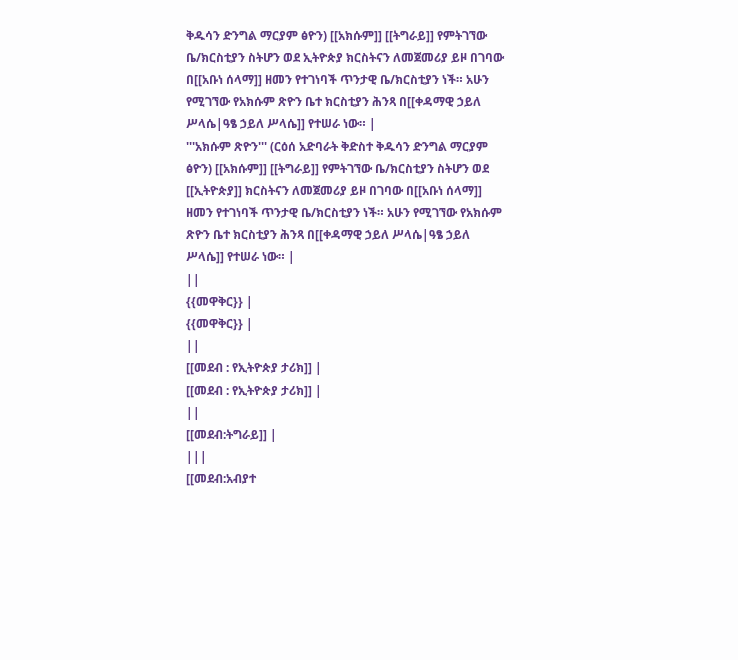ቅዱሳን ድንግል ማርያም ፅዮን) [[አክሱም]] [[ትግራይ]] የምትገኘው ቤ/ክርስቲያን ስትሆን ወደ ኢትዮጵያ ክርስትናን ለመጀመሪያ ይዞ በገባው በ[[አቡነ ሰላማ]] ዘመን የተገነባች ጥንታዊ ቤ/ክርስቲያን ነች። አሁን የሚገኘው የአክሱም ጽዮን ቤተ ክርስቲያን ሕንጻ በ[[ቀዳማዊ ኃይለ ሥላሴ|ዓፄ ኃይለ ሥላሴ]] የተሠራ ነው። |
'''አክሱም ጽዮን''' (ርዕሰ አድባራት ቅድስተ ቅዱሳን ድንግል ማርያም ፅዮን) [[አክሱም]] [[ትግራይ]] የምትገኘው ቤ/ክርስቲያን ስትሆን ወደ [[ኢትዮጵያ]] ክርስትናን ለመጀመሪያ ይዞ በገባው በ[[አቡነ ሰላማ]] ዘመን የተገነባች ጥንታዊ ቤ/ክርስቲያን ነች። አሁን የሚገኘው የአክሱም ጽዮን ቤተ ክርስቲያን ሕንጻ በ[[ቀዳማዊ ኃይለ ሥላሴ|ዓፄ ኃይለ ሥላሴ]] የተሠራ ነው። |
||
{{መዋቅር}} |
{{መዋቅር}} |
||
[[መደብ : የኢትዮጵያ ታሪክ]] |
[[መደብ : የኢትዮጵያ ታሪክ]] |
||
[[መደብ:ትግራይ]] |
|||
[[መደብ:አብያተ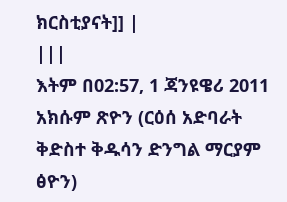ክርስቲያናት]] |
|||
እትም በ02:57, 1 ጃንዩዌሪ 2011
አክሱም ጽዮን (ርዕሰ አድባራት ቅድስተ ቅዱሳን ድንግል ማርያም ፅዮን)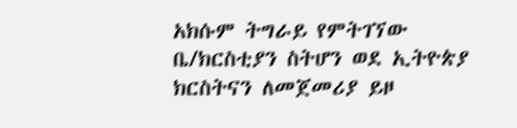አክሱም ትግራይ የምትገኘው ቤ/ክርስቲያን ስትሆን ወደ ኢትዮጵያ ክርስትናን ለመጀመሪያ ይዞ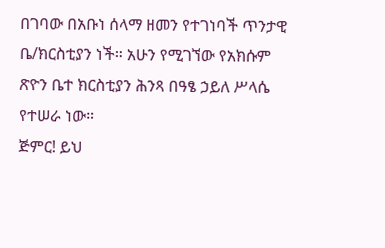በገባው በአቡነ ሰላማ ዘመን የተገነባች ጥንታዊ ቤ/ክርስቲያን ነች። አሁን የሚገኘው የአክሱም ጽዮን ቤተ ክርስቲያን ሕንጻ በዓፄ ኃይለ ሥላሴ የተሠራ ነው።
ጅምር! ይህ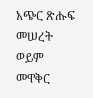አጭር ጽሑፍ መሠረት ወይም መዋቅር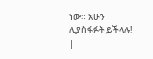ነው። አሁን ሊያስፋፉት ይችላሉ! |